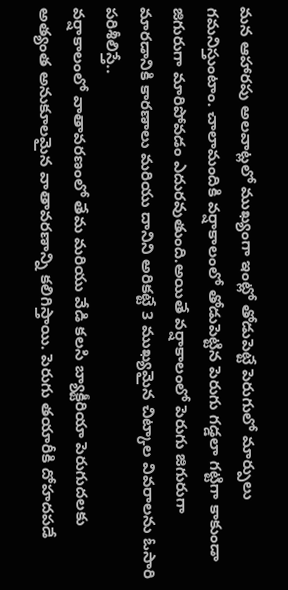మన ఆహారపు అలవాట్లలో ముఖ్యంగా ఇంట్లో తోడుపెట్టే పెరుగులో మార్పులు గమనిస్తుంటాం. చాలామందికి వర్షాకాలంలో తోడుపెట్టిన పెరుగు గడ్డలా గట్టిగా కాకుండా జిగురుగా మారిపోవడం ఎదురవుతుంది.అయితే వర్షాకాలంలో పెరుగు జిగురుగా మారడానికి కారణాలు మరియు దానిని అరికట్టే 3 ముఖ్యమైన చిట్కాల వివరాలను ఓసారి పరిశీలిస్తే..
వర్షాకాలంలో వాతావరణంలో తేమ మరియు వేడి కలసి బ్యాక్టీరియా పెరుగుదలకు అత్యంత అనుకూలమైన వాతావరణాన్ని కలిగిస్తాయి. పెరుగు తయారీకి దోహదపడే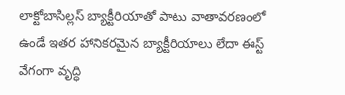లాక్టోబాసిల్లస్ బ్యాక్టీరియాతో పాటు వాతావరణంలో ఉండే ఇతర హానికరమైన బ్యాక్టీరియాలు లేదా ఈస్ట్ వేగంగా వృద్ధి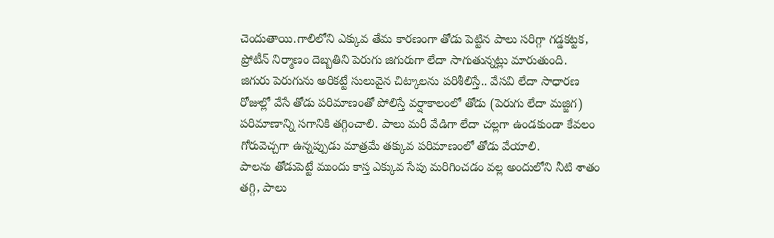చెందుతాయి.గాలిలోని ఎక్కువ తేమ కారణంగా తోడు పెట్టిన పాలు సరిగ్గా గడ్డకట్టక, ప్రోటీన్ నిర్మాణం దెబ్బతిని పెరుగు జిగురుగా లేదా సాగుతున్నట్లు మారుతుంది.
జిగురు పెరుగును అరికట్టే సులువైన చిట్కాలను పరిశీలిస్తే.. వేసవి లేదా సాధారణ రోజుల్లో వేసే తోడు పరిమాణంతో పోలిస్తే వర్షాకాలంలో తోడు (పెరుగు లేదా మజ్జిగ) పరిమాణాన్ని సగానికి తగ్గించాలి. పాలు మరీ వేడిగా లేదా చల్లగా ఉండకుండా కేవలం గోరువెచ్చగా ఉన్నప్పుడు మాత్రమే తక్కువ పరిమాణంలో తోడు వేయాలి.
పాలను తోడుపెట్టే ముందు కాస్త ఎక్కువ సేపు మరిగించడం వల్ల అందులోని నీటి శాతం తగ్గి, పాలు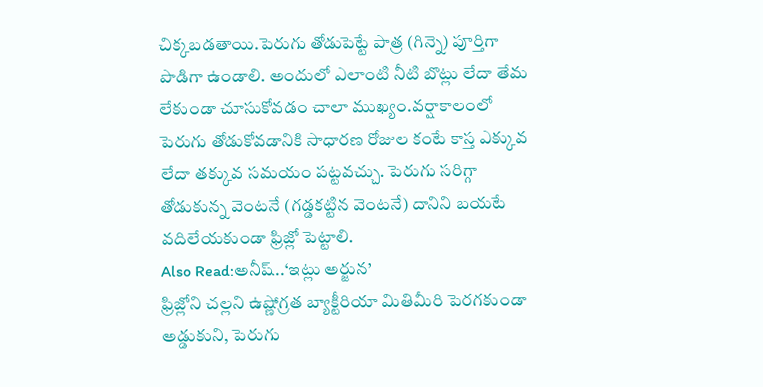చిక్కబడతాయి.పెరుగు తోడుపెట్టే పాత్ర (గిన్నె) పూర్తిగా పొడిగా ఉండాలి. అందులో ఎలాంటి నీటి బొట్లు లేదా తేమ లేకుండా చూసుకోవడం చాలా ముఖ్యం.వర్షాకాలంలో పెరుగు తోడుకోవడానికి సాధారణ రోజుల కంటే కాస్త ఎక్కువ లేదా తక్కువ సమయం పట్టవచ్చు. పెరుగు సరిగ్గా తోడుకున్న వెంటనే (గడ్డకట్టిన వెంటనే) దానిని బయటే వదిలేయకుండా ఫ్రిజ్లో పెట్టాలి.
Also Read:అనీష్..‘ఇట్లు అర్జున’
ఫ్రిజ్లోని చల్లని ఉష్ణోగ్రత బ్యాక్టీరియా మితిమీరి పెరగకుండా అడ్డుకుని, పెరుగు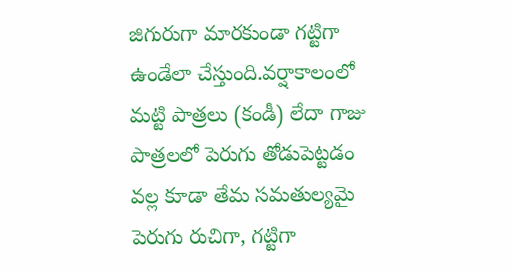జిగురుగా మారకుండా గట్టిగా ఉండేలా చేస్తుంది.వర్షాకాలంలో మట్టి పాత్రలు (కండీ) లేదా గాజు పాత్రలలో పెరుగు తోడుపెట్టడం వల్ల కూడా తేమ సమతుల్యమై పెరుగు రుచిగా, గట్టిగా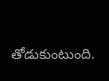తోడుకుంటుంది.